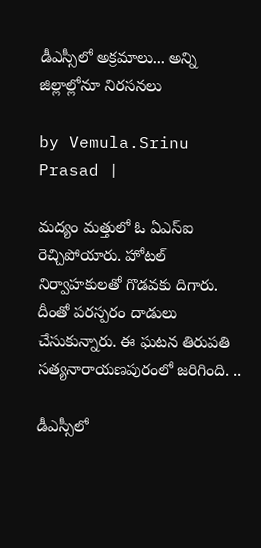డీఎస్సీలో అక్రమాలు... అన్ని జిల్లాల్లోనూ నిరసనలు

by Vemula.Srinu Prasad |

మద్యం మత్తులో ఓ ఏఎస్ఐ రెచ్చిపోయారు. హోటల్ నిర్వాహకులతో గొడవకు దిగారు. దీంతో పరస్పరం దాడులు చేసుకున్నారు. ఈ ఘటన తిరుపతి సత్యనారాయణపురంలో జరిగింది. ..

డీఎస్సీలో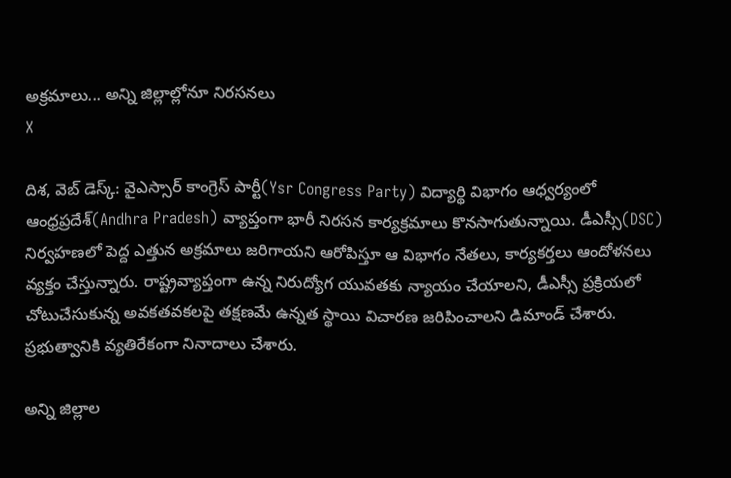అక్రమాలు... అన్ని జిల్లాల్లోనూ నిరసనలు
X

దిశ, వెబ్ డెస్క్: వైఎస్సార్ కాంగ్రెస్ పార్టీ(Ysr Congress Party) విద్యార్థి విభాగం ఆధ్వర్యంలో ఆంధ్రప్రదేశ్(Andhra Pradesh) వ్యాప్తంగా భారీ నిరసన కార్యక్రమాలు కొనసాగుతున్నాయి. డీఎస్సీ(DSC) నిర్వహణలో పెద్ద ఎత్తున అక్రమాలు జరిగాయని ఆరోపిస్తూ ఆ విభాగం నేతలు, కార్యకర్తలు ఆందోళనలు వ్యక్తం చేస్తున్నారు. రాష్ట్రవ్యాప్తంగా ఉన్న నిరుద్యోగ యువతకు న్యాయం చేయాలని, డీఎస్సీ ప్రక్రియలో చోటుచేసుకున్న అవకతవకలపై తక్షణమే ఉన్నత స్థాయి విచారణ జరిపించాలని డిమాండ్ చేశారు. ప్రభుత్వానికి వ్యతిరేకంగా నినాదాలు చేశారు.

అన్ని జిల్లాల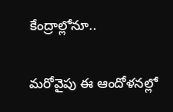కేంద్రాల్లోనూ..

మరోవైపు ఈ ఆందోళనల్లో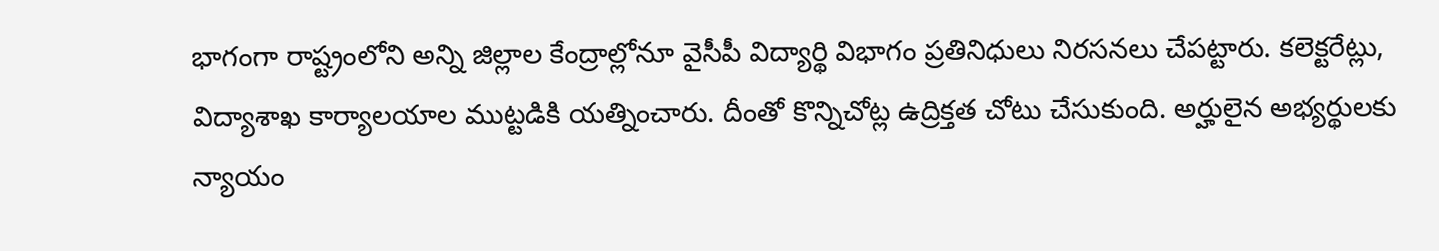భాగంగా రాష్ట్రంలోని అన్ని జిల్లాల కేంద్రాల్లోనూ వైసీపీ విద్యార్థి విభాగం ప్రతినిధులు నిరసనలు చేపట్టారు. కలెక్టరేట్లు, విద్యాశాఖ కార్యాలయాల ముట్టడికి యత్నించారు. దీంతో కొన్నిచోట్ల ఉద్రిక్తత చోటు చేసుకుంది. అర్హులైన అభ్యర్థులకు న్యాయం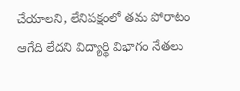చేయాలని, లేనిపక్షంలో తమ పోరాటం ఆగేది లేదని విద్యార్థి విభాగం నేతలు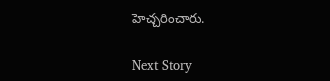హెచ్చరించారు.

Next Story